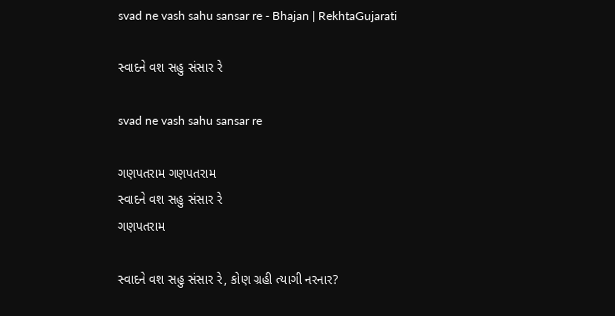svad ne vash sahu sansar re - Bhajan | RekhtaGujarati

સ્વાદને વશ સહુ સંસાર રે

svad ne vash sahu sansar re

ગણપતરામ ગણપતરામ
સ્વાદને વશ સહુ સંસાર રે
ગણપતરામ

સ્વાદને વશ સહુ સંસાર રે, કોણ ગ્રહી ત્યાગી નરનાર?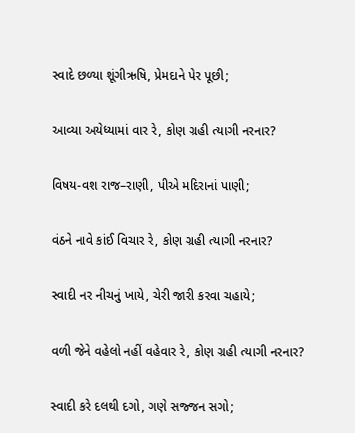સ્વાદે છળ્યા શૂંગીઋષિ, પ્રેમદાને પેર પૂછી;

આવ્યા અયેધ્યામાં વાર રે, કોણ ગ્રહી ત્યાગી નરનાર?

વિષય-વશ રાજ–રાણી, પીએ મદિરાનાં પાણી;

વંઠને નાવે કાંઈ વિચાર રે, કોણ ગ્રહી ત્યાગી નરનાર?

સ્વાદી નર નીચનું ખાયે, ચેરી જારી કરવા ચહાયે;

વળી જેને વહેલો નહીં વહેવાર રે, કોણ ગ્રહી ત્યાગી નરનાર?

સ્વાદી કરે દલથી દગો, ગણે સજ્જન સગો;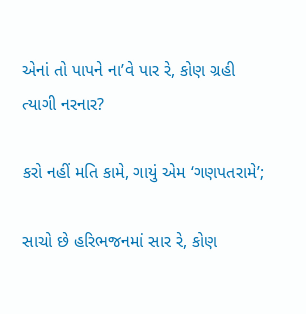એનાં તો પાપને ના’વે પાર રે, કોણ ગ્રહી ત્યાગી નરનાર?

કરો નહીં મતિ કામે, ગાયું એમ ‘ગણપતરામે’;

સાચો છે હરિભજનમાં સાર રે, કોણ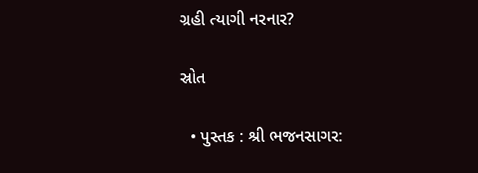ગ્રહી ત્યાગી નરનાર?

સ્રોત

  • પુસ્તક : શ્રી ભજનસાગર: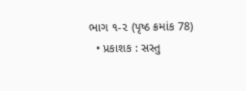ભાગ ૧-૨ (પૃષ્ઠ ક્રમાંક 78)
  • પ્રકાશક : સસ્તુ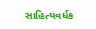સાહિત્યવર્ધક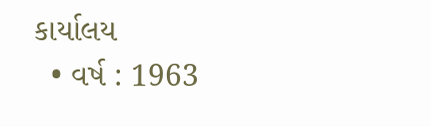કાર્યાલય
  • વર્ષ : 1963